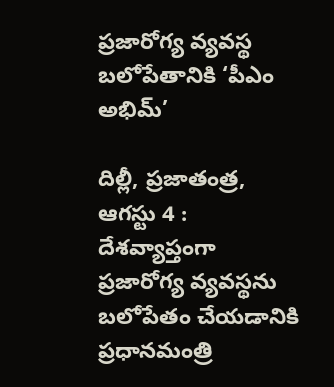ప్రజారోగ్య వ్యవస్థ బలోపేతానికి ‘పీఎం అభిమ్’

దిల్లీ, ప్రజాతంత్ర, ఆగస్టు 4 : దేశవ్యాప్తంగా ప్రజారోగ్య వ్యవస్థను బలోపేతం చేయడానికి ప్రధానమంత్రి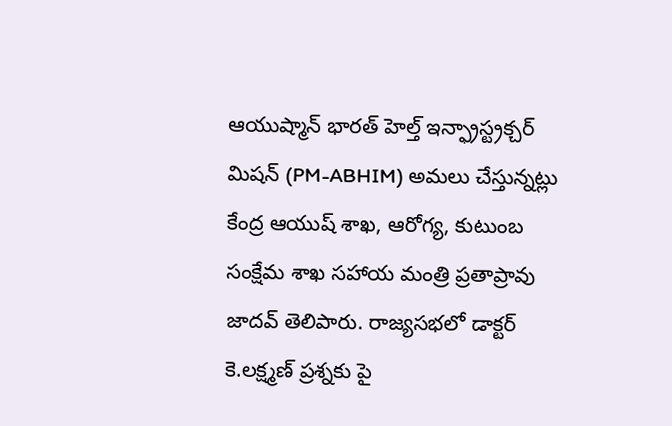ఆయుష్మాన్ భారత్ హెల్త్ ఇన్ఫ్రాస్ట్రక్చర్ మిషన్ (PM-ABHIM) అమలు చేస్తున్నట్లు కేంద్ర ఆయుష్ శాఖ, ఆరోగ్య, కుటుంబ సంక్షేమ శాఖ సహాయ మంత్రి ప్రతాప్రావు జాదవ్ తెలిపారు. రాజ్యసభలో డాక్టర్ కె.లక్ష్మణ్ ప్రశ్నకు పై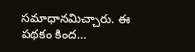సమాధానమిచ్చారు. ఈ పథకం కింద…